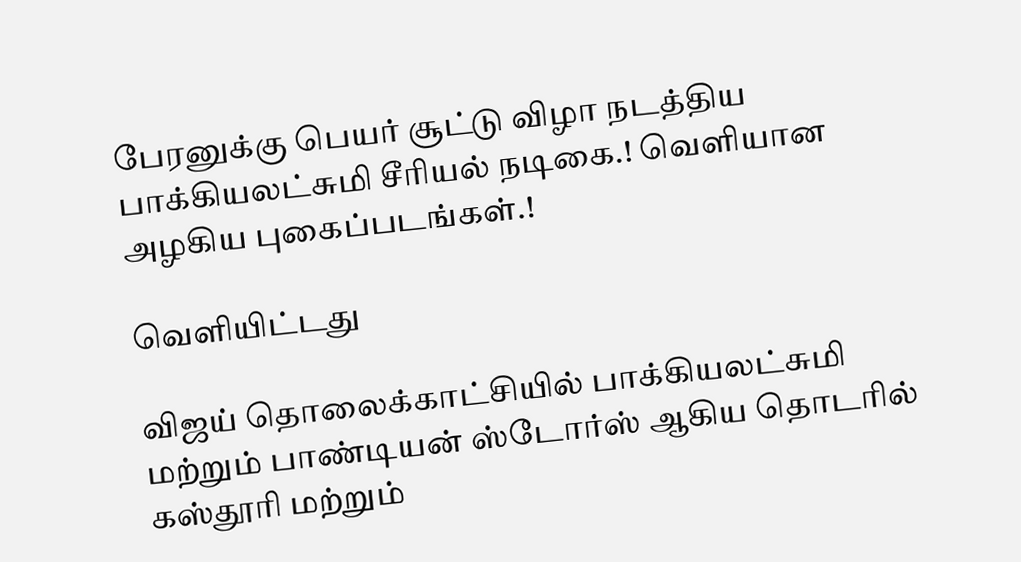பேரனுக்கு பெயர் சூட்டு விழா நடத்திய பாக்கியலட்சுமி சீரியல் நடிகை.! வெளியான அழகிய புகைப்படங்கள்.!

வெளியிட்டது

விஜய் தொலைக்காட்சியில் பாக்கியலட்சுமி மற்றும் பாண்டியன் ஸ்டோர்ஸ் ஆகிய தொடரில் கஸ்தூரி மற்றும்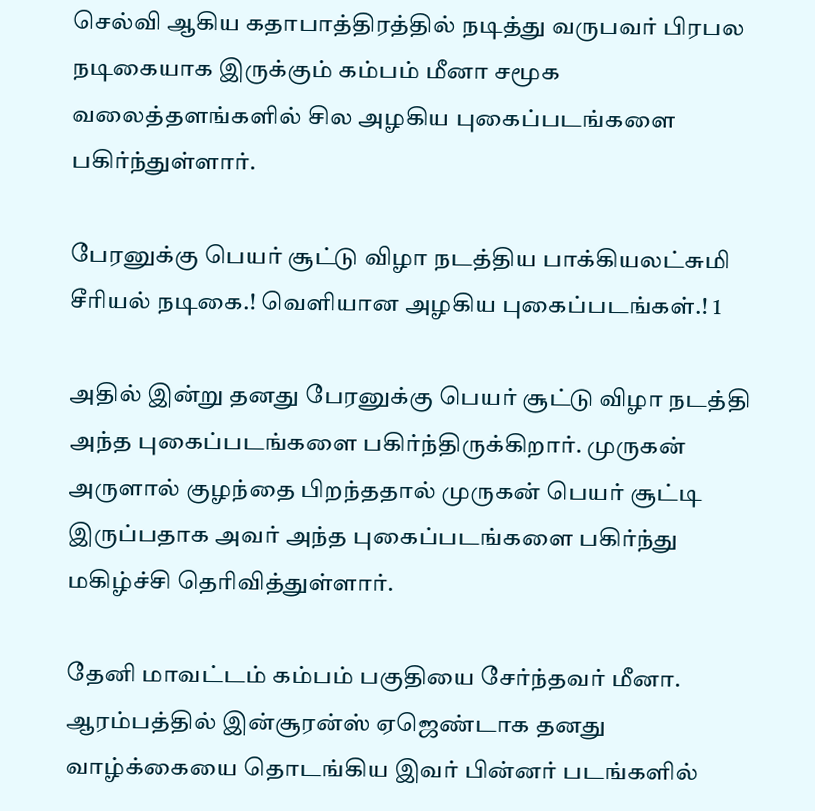செல்வி ஆகிய கதாபாத்திரத்தில் நடித்து வருபவர் பிரபல நடிகையாக இருக்கும் கம்பம் மீனா சமூக வலைத்தளங்களில் சில அழகிய புகைப்படங்களை பகிர்ந்துள்ளார்.

பேரனுக்கு பெயர் சூட்டு விழா நடத்திய பாக்கியலட்சுமி சீரியல் நடிகை.! வெளியான அழகிய புகைப்படங்கள்.! 1

அதில் இன்று தனது பேரனுக்கு பெயர் சூட்டு விழா நடத்தி அந்த புகைப்படங்களை பகிர்ந்திருக்கிறார். முருகன் அருளால் குழந்தை பிறந்ததால் முருகன் பெயர் சூட்டி இருப்பதாக அவர் அந்த புகைப்படங்களை பகிர்ந்து மகிழ்ச்சி தெரிவித்துள்ளார்.

தேனி மாவட்டம் கம்பம் பகுதியை சேர்ந்தவர் மீனா. ஆரம்பத்தில் இன்சூரன்ஸ் ஏஜெண்டாக தனது வாழ்க்கையை தொடங்கிய இவர் பின்னர் படங்களில்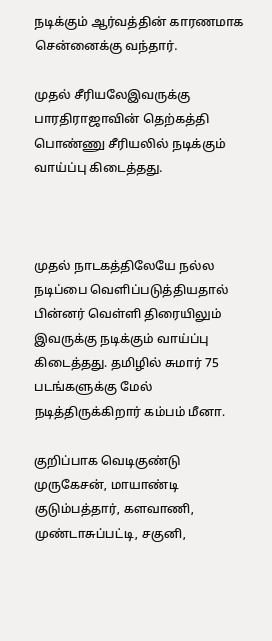நடிக்கும் ஆர்வத்தின் காரணமாக சென்னைக்கு வந்தார்.

முதல் சீரியலேஇவருக்கு பாரதிராஜாவின் தெற்கத்தி பொண்ணு சீரியலில் நடிக்கும் வாய்ப்பு கிடைத்தது.



முதல் நாடகத்திலேயே நல்ல நடிப்பை வெளிப்படுத்தியதால் பின்னர் வெள்ளி திரையிலும் இவருக்கு நடிக்கும் வாய்ப்பு கிடைத்தது. தமிழில் சுமார் 75 படங்களுக்கு மேல் நடித்திருக்கிறார் கம்பம் மீனா.

குறிப்பாக வெடிகுண்டு முருகேசன், மாயாண்டி குடும்பத்தார், களவாணி, முண்டாசுப்பட்டி, சகுனி,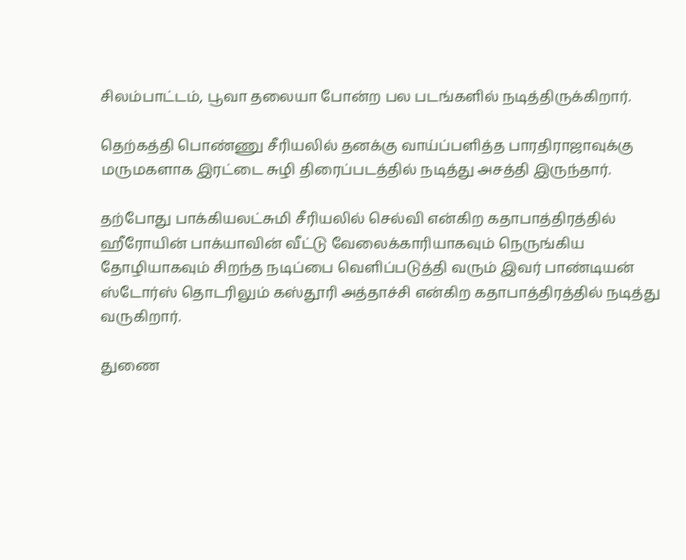சிலம்பாட்டம், பூவா தலையா போன்ற பல படங்களில் நடித்திருக்கிறார்.

தெற்கத்தி பொண்ணு சீரியலில் தனக்கு வாய்ப்பளித்த பாரதிராஜாவுக்கு மருமகளாக இரட்டை சுழி திரைப்படத்தில் நடித்து அசத்தி இருந்தார்.

தற்போது பாக்கியலட்சுமி சீரியலில் செல்வி என்கிற கதாபாத்திரத்தில் ஹீரோயின் பாக்யாவின் வீட்டு வேலைக்காரியாகவும் நெருங்கிய தோழியாகவும் சிறந்த நடிப்பை வெளிப்படுத்தி வரும் இவர் பாண்டியன் ஸ்டோர்ஸ் தொடரிலும் கஸ்தூரி அத்தாச்சி என்கிற கதாபாத்திரத்தில் நடித்து வருகிறார்.

துணை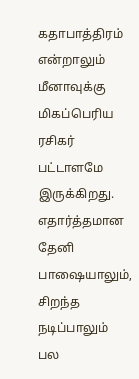கதாபாத்திரம் என்றாலும் மீனாவுக்கு மிகப்பெரிய ரசிகர் பட்டாளமே இருக்கிறது. எதார்த்தமான தேனி பாஷையாலும், சிறந்த நடிப்பாலும் பல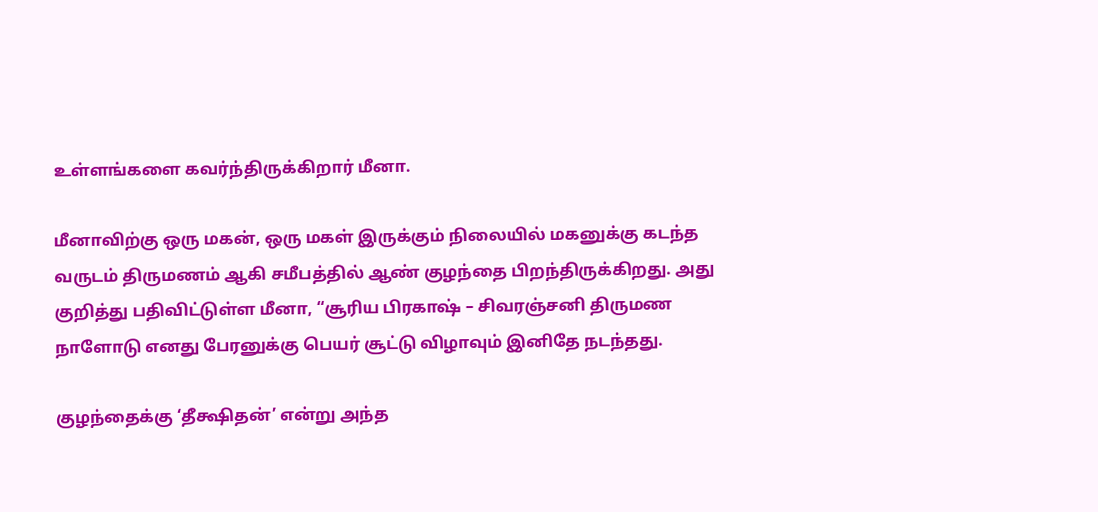உள்ளங்களை கவர்ந்திருக்கிறார் மீனா.

மீனாவிற்கு ஒரு மகன், ஒரு மகள் இருக்கும் நிலையில் மகனுக்கு கடந்த வருடம் திருமணம் ஆகி சமீபத்தில் ஆண் குழந்தை பிறந்திருக்கிறது. அது குறித்து பதிவிட்டுள்ள மீனா, “சூரிய பிரகாஷ் – சிவரஞ்சனி திருமண நாளோடு எனது பேரனுக்கு பெயர் சூட்டு விழாவும் இனிதே நடந்தது.

குழந்தைக்கு ‘தீக்ஷிதன்’ என்று அந்த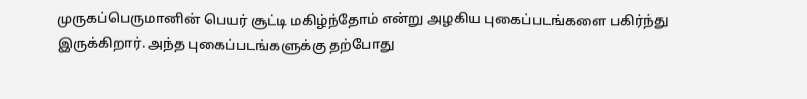முருகப்பெருமானின் பெயர் சூட்டி மகிழ்ந்தோம் என்று அழகிய புகைப்படங்களை பகிர்ந்து இருக்கிறார். அந்த புகைப்படங்களுக்கு தற்போது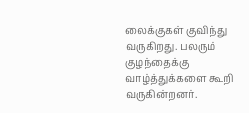லைக்குகள் குவிந்து வருகிறது. பலரும் குழந்தைக்கு வாழ்த்துக்களை கூறி வருகின்றனர்.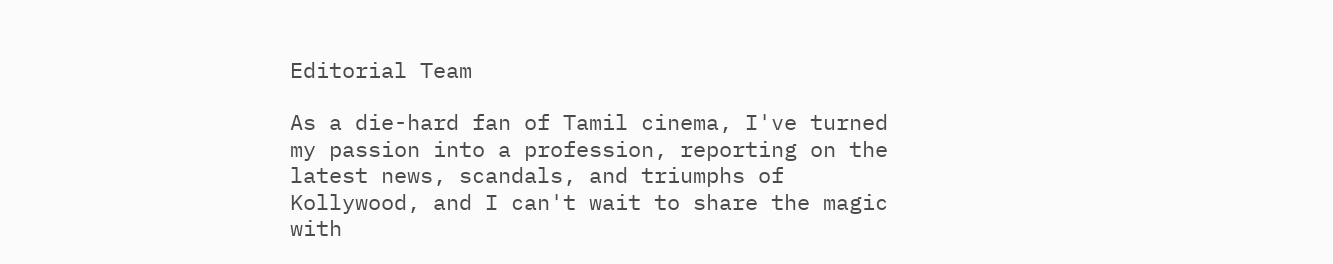Editorial Team

As a die-hard fan of Tamil cinema, I've turned my passion into a profession, reporting on the latest news, scandals, and triumphs of Kollywood, and I can't wait to share the magic with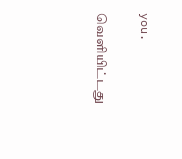you.

வெளியிட்டது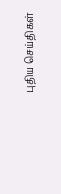புதிய செய்திகள்